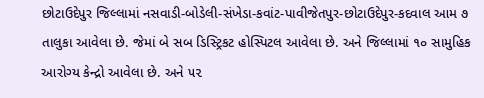છોટાઉદેપુર જિલ્લામાં નસવાડી-બોડેલી-સંખેડા-કવાંટ-પાવીજેતપુર-છોટાઉદેપુર-કદવાલ આમ ૭ તાલુકા આવેલા છે. જેમાં બે સબ ડિસ્ટ્રિકટ હોસ્પિટલ આવેલા છે. અને જિલ્લામાં ૧૦ સામુહિક આરોગ્ય કેન્દ્રો આવેલા છે. અને ૫૨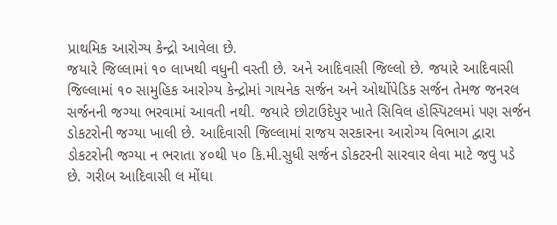પ્રાથમિક આરોગ્ય કેન્દ્રો આવેલા છે.
જયારે જિલ્લામાં ૧૦ લાખથી વધુની વસ્તી છે. અને આદિવાસી જિલ્લો છે. જયારે આદિવાસી જિલ્લામાં ૧૦ સામુહિક આરોગ્ય કેન્દ્રોમાં ગાયનેક સર્જન અને ઓર્થોપેડિક સર્જન તેમજ જનરલ સર્જનની જગ્યા ભરવામાં આવતી નથી. જયારે છોટાઉદેપુર ખાતે સિવિલ હોસ્પિટલમાં પણ સર્જન ડોકટરોની જગ્યા ખાલી છે. આદિવાસી જિલ્લામાં રાજય સરકારના આરોગ્ય વિભાગ દ્વારા ડોકટરોની જગ્યા ન ભરાતા ૪૦થી ૫૦ કિ.મી.સુધી સર્જન ડોકટરની સારવાર લેવા માટે જવુ પડે છે. ગરીબ આદિવાસી લ મોંઘા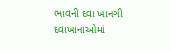ભાવની દવા ખાનગી દવાખાનાઓમાં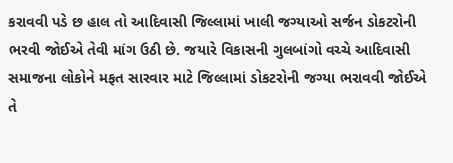કરાવવી પડે છ હાલ તો આદિવાસી જિલ્લામાં ખાલી જગ્યાઓ સર્જન ડોકટરોની ભરવી જોઈએ તેવી માંગ ઉઠી છે. જયારે વિકાસની ગુલબાંગો વચ્ચે આદિવાસી સમાજના લોકોને મફત સારવાર માટે જિલ્લામાં ડોકટરોની જગ્યા ભરાવવી જોઈએ તે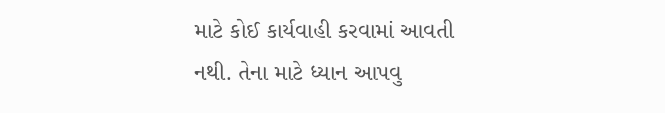માટે કોઈ કાર્યવાહી કરવામાં આવતી નથી. તેના માટે ધ્યાન આપવુ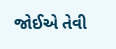જોઈએ તેવી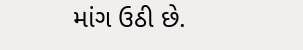માંગ ઉઠી છે.